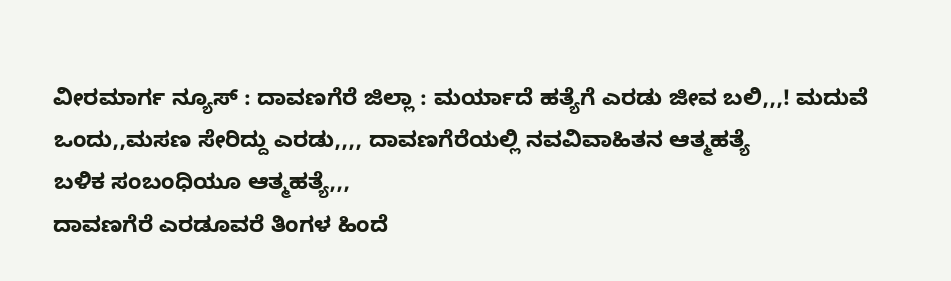ವೀರಮಾರ್ಗ ನ್ಯೂಸ್ : ದಾವಣಗೆರೆ ಜಿಲ್ಲಾ : ಮರ್ಯಾದೆ ಹತ್ಯೆಗೆ ಎರಡು ಜೀವ ಬಲಿ,,,! ಮದುವೆ ಒಂದು,,ಮಸಣ ಸೇರಿದ್ದು ಎರಡು,,,, ದಾವಣಗೆರೆಯಲ್ಲಿ ನವವಿವಾಹಿತನ ಆತ್ಮಹತ್ಯೆ
ಬಳಿಕ ಸಂಬಂಧಿಯೂ ಆತ್ಮಹತ್ಯೆ,,,
ದಾವಣಗೆರೆ ಎರಡೂವರೆ ತಿಂಗಳ ಹಿಂದೆ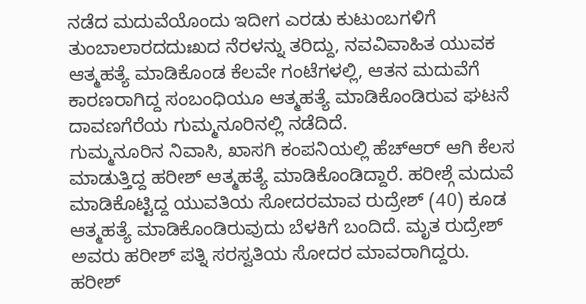ನಡೆದ ಮದುವೆಯೊಂದು ಇದೀಗ ಎರಡು ಕುಟುಂಬಗಳಿಗೆ ತುಂಬಾಲಾರದದುಃಖದ ನೆರಳನ್ನು ತರಿದ್ದು, ನವವಿವಾಹಿತ ಯುವಕ ಆತ್ಮಹತ್ಯೆ ಮಾಡಿಕೊಂಡ ಕೆಲವೇ ಗಂಟೆಗಳಲ್ಲಿ, ಆತನ ಮದುವೆಗೆ ಕಾರಣರಾಗಿದ್ದ ಸಂಬಂಧಿಯೂ ಆತ್ಮಹತ್ಯೆ ಮಾಡಿಕೊಂಡಿರುವ ಘಟನೆ ದಾವಣಗೆರೆಯ ಗುಮ್ಮನೂರಿನಲ್ಲಿ ನಡೆದಿದೆ.
ಗುಮ್ಮನೂರಿನ ನಿವಾಸಿ, ಖಾಸಗಿ ಕಂಪನಿಯಲ್ಲಿ ಹೆಚ್ಆರ್ ಆಗಿ ಕೆಲಸ ಮಾಡುತ್ತಿದ್ದ ಹರೀಶ್ ಆತ್ಮಹತ್ಯೆ ಮಾಡಿಕೊಂಡಿದ್ದಾರೆ. ಹರೀಶ್ಗೆ ಮದುವೆ ಮಾಡಿಕೊಟ್ಟಿದ್ದ ಯುವತಿಯ ಸೋದರಮಾವ ರುದ್ರೇಶ್ (40) ಕೂಡ ಆತ್ಮಹತ್ಯೆ ಮಾಡಿಕೊಂಡಿರುವುದು ಬೆಳಕಿಗೆ ಬಂದಿದೆ. ಮೃತ ರುದ್ರೇಶ್ ಅವರು ಹರೀಶ್ ಪತ್ನಿ ಸರಸ್ವತಿಯ ಸೋದರ ಮಾವರಾಗಿದ್ದರು.
ಹರೀಶ್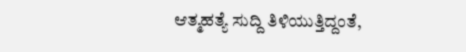ಆತ್ಮಹತ್ಯೆ ಸುದ್ದಿ ತಿಳಿಯುತ್ತಿದ್ದಂತೆ,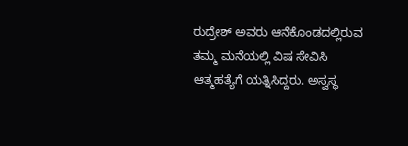ರುದ್ರೇಶ್ ಅವರು ಆನೆಕೊಂಡದಲ್ಲಿರುವ ತಮ್ಮ ಮನೆಯಲ್ಲಿ ವಿಷ ಸೇವಿಸಿ ಆತ್ಮಹತ್ಯೆಗೆ ಯತ್ನಿಸಿದ್ದರು. ಅಸ್ವಸ್ಥ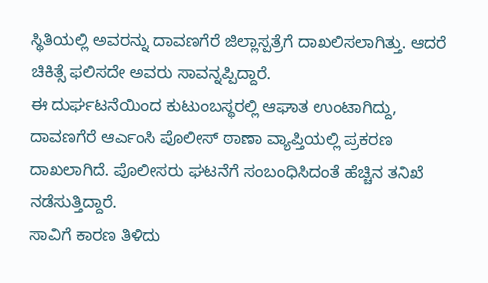ಸ್ಥಿತಿಯಲ್ಲಿ ಅವರನ್ನು ದಾವಣಗೆರೆ ಜಿಲ್ಲಾಸ್ಪತ್ರೆಗೆ ದಾಖಲಿಸಲಾಗಿತ್ತು. ಆದರೆ ಚಿಕಿತ್ಸೆ ಫಲಿಸದೇ ಅವರು ಸಾವನ್ನಪ್ಪಿದ್ದಾರೆ.
ಈ ದುರ್ಘಟನೆಯಿಂದ ಕುಟುಂಬಸ್ಥರಲ್ಲಿ ಆಘಾತ ಉಂಟಾಗಿದ್ದು, ದಾವಣಗೆರೆ ಆರ್ಎಂಸಿ ಪೊಲೀಸ್ ಠಾಣಾ ವ್ಯಾಪ್ತಿಯಲ್ಲಿ ಪ್ರಕರಣ ದಾಖಲಾಗಿದೆ. ಪೊಲೀಸರು ಘಟನೆಗೆ ಸಂಬಂಧಿಸಿದಂತೆ ಹೆಚ್ಚಿನ ತನಿಖೆ ನಡೆಸುತ್ತಿದ್ದಾರೆ.
ಸಾವಿಗೆ ಕಾರಣ ತಿಳಿದು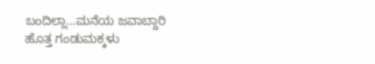ಬಂದಿಲ್ಲಾ…ಮನೆಯ ಜವಾಬ್ದಾರಿ ಹೊತ್ತ ಗಂಡುಮಕ್ಕಳು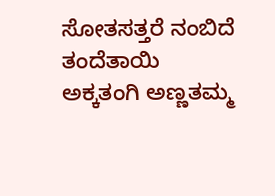ಸೋತಸತ್ತರೆ ನಂಬಿದೆ ತಂದೆತಾಯಿ ಅಕ್ಕತಂಗಿ ಅಣ್ಣತಮ್ಮ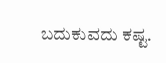ಬದುಕುವದು ಕಷ್ಟ.